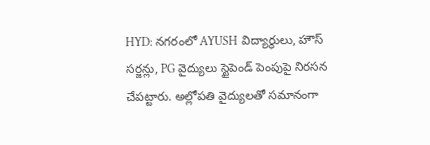HYD: నగరంలో AYUSH విద్యార్థులు, హౌస్ సర్జన్లు, PG వైద్యులు స్టైపెండ్ పెంపుపై నిరసన చేపట్టారు. అల్లోపతి వైద్యులతో సమానంగా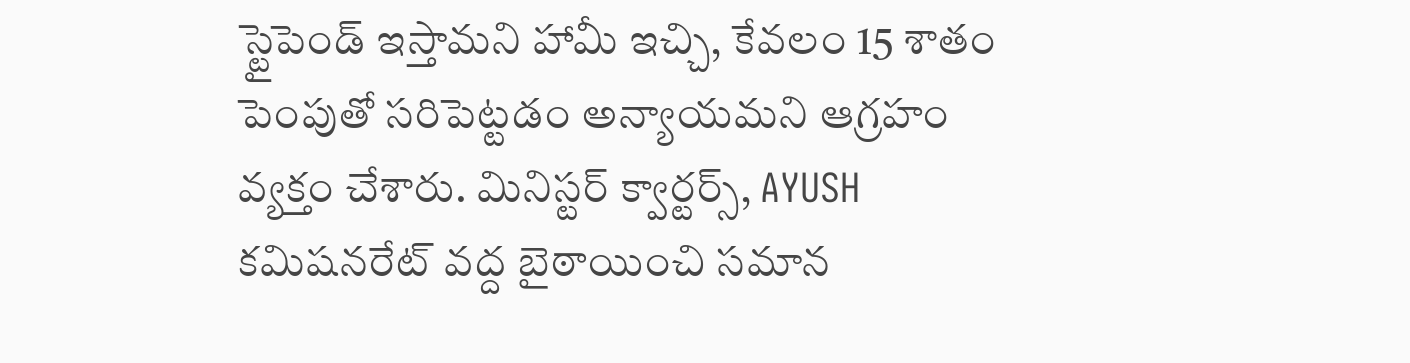స్టైపెండ్ ఇస్తామని హామీ ఇచ్చి, కేవలం 15 శాతం పెంపుతో సరిపెట్టడం అన్యాయమని ఆగ్రహం వ్యక్తం చేశారు. మినిస్టర్ క్వార్టర్స్, AYUSH కమిషనరేట్ వద్ద బైఠాయించి సమాన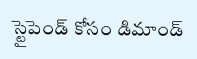స్టైపెండ్ కోసం డిమాండ్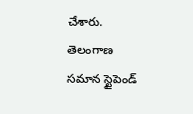చేశారు.
తెలంగాణ
సమాన స్టైపెండ్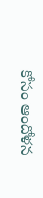కోసం ఆందోళన